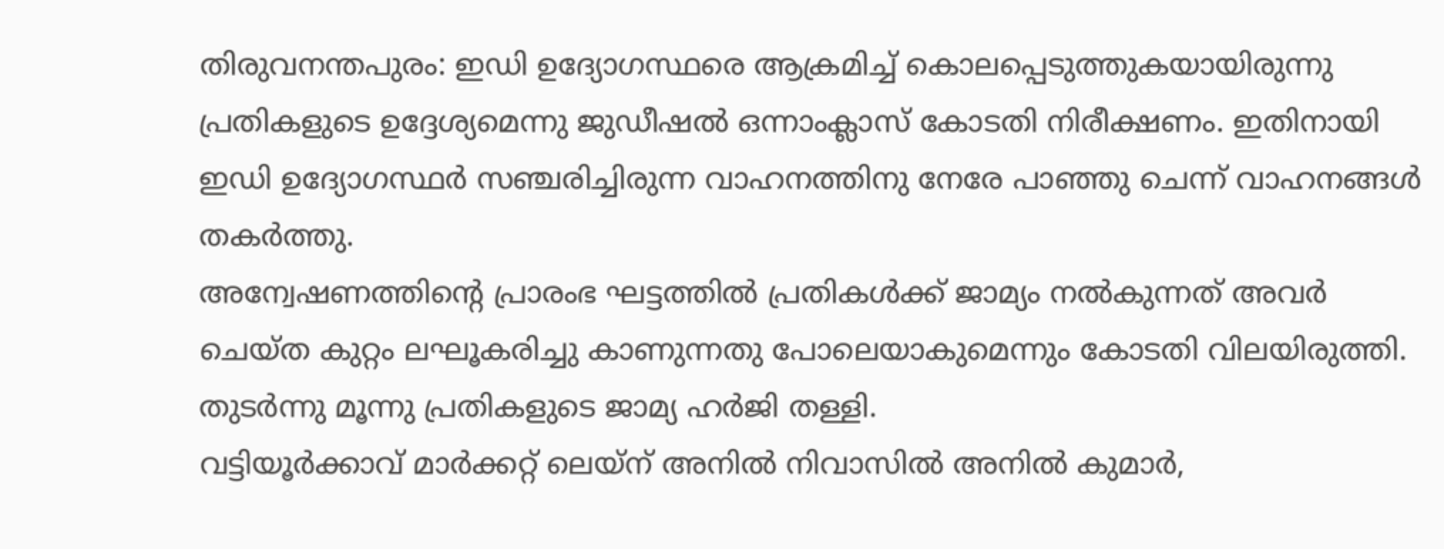തിരുവനന്തപുരം: ഇഡി ഉദ്യോഗസ്ഥരെ ആക്രമിച്ച് കൊലപ്പെടുത്തുകയായിരുന്നു പ്രതികളുടെ ഉദ്ദേശ്യമെന്നു ജുഡീഷൽ ഒന്നാംക്ലാസ് കോടതി നിരീക്ഷണം. ഇതിനായി ഇഡി ഉദ്യോഗസ്ഥർ സഞ്ചരിച്ചിരുന്ന വാഹനത്തിനു നേരേ പാഞ്ഞു ചെന്ന് വാഹനങ്ങൾ തകർത്തു.
അന്വേഷണത്തിന്റെ പ്രാരംഭ ഘട്ടത്തിൽ പ്രതികൾക്ക് ജാമ്യം നൽകുന്നത് അവർ ചെയ്ത കുറ്റം ലഘൂകരിച്ചു കാണുന്നതു പോലെയാകുമെന്നും കോടതി വിലയിരുത്തി. തുടർന്നു മൂന്നു പ്രതികളുടെ ജാമ്യ ഹർജി തള്ളി.
വട്ടിയൂർക്കാവ് മാർക്കറ്റ് ലെയ്ന് അനിൽ നിവാസിൽ അനിൽ കുമാർ,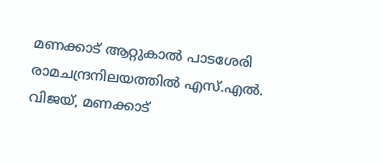മണക്കാട് ആറ്റുകാൽ പാടശേരി രാമചന്ദ്രനിലയത്തിൽ എസ്.എൽ. വിജയ്, മണക്കാട്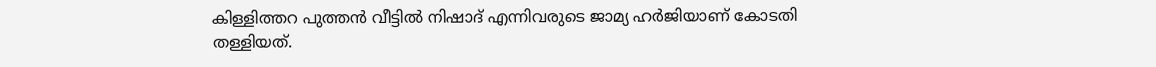കിള്ളിത്തറ പുത്തൻ വീട്ടിൽ നിഷാദ് എന്നിവരുടെ ജാമ്യ ഹർജിയാണ് കോടതി തള്ളിയത്.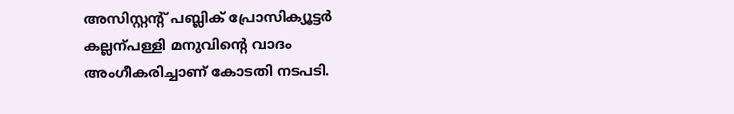അസിസ്റ്റന്റ് പബ്ലിക് പ്രോസിക്യൂട്ടർ കല്ലന്പള്ളി മനുവിന്റെ വാദം അംഗീകരിച്ചാണ് കോടതി നടപടി.